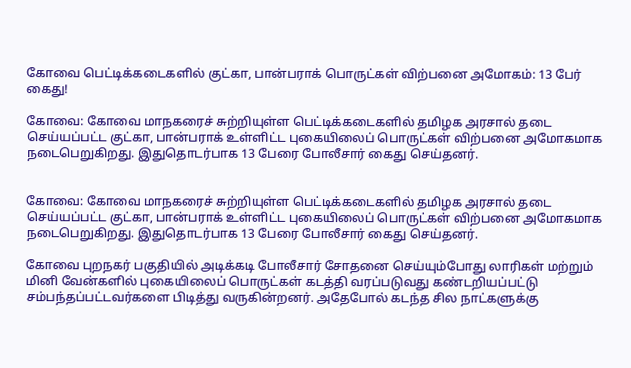கோவை பெட்டிக்கடைகளில் குட்கா, பான்பராக் பொருட்கள் விற்பனை அமோகம்: 13 பேர் கைது!

கோவை: கோவை மாநகரைச் சுற்றியுள்ள பெட்டிக்கடைகளில் தமிழக அரசால் தடை செய்யப்பட்ட குட்கா, பான்பராக் உள்ளிட்ட புகையிலைப் பொருட்கள் விற்பனை அமோகமாக நடைபெறுகிறது. இதுதொடர்பாக 13 பேரை போலீசார் கைது செய்தனர்.


கோவை: கோவை மாநகரைச் சுற்றியுள்ள பெட்டிக்கடைகளில் தமிழக அரசால் தடை செய்யப்பட்ட குட்கா, பான்பராக் உள்ளிட்ட புகையிலைப் பொருட்கள் விற்பனை அமோகமாக நடைபெறுகிறது. இதுதொடர்பாக 13 பேரை போலீசார் கைது செய்தனர்.

கோவை புறநகர் பகுதியில் அடிக்கடி போலீசார் சோதனை செய்யும்போது லாரிகள் மற்றும் மினி வேன்களில் புகையிலைப் பொருட்கள் கடத்தி வரப்படுவது கண்டறியப்பட்டு சம்பந்தப்பட்டவர்களை பிடித்து வருகின்றனர். அதேபோல் கடந்த சில நாட்களுக்கு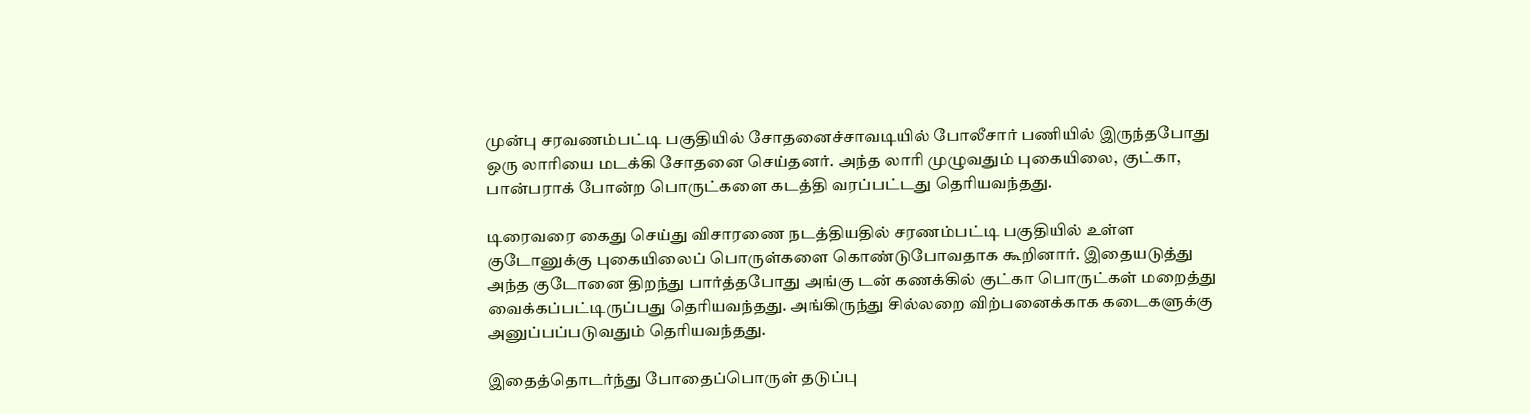முன்பு சரவணம்பட்டி பகுதியில் சோதனைச்சாவடியில் போலீசார் பணியில் இருந்தபோது ஒரு லாரியை மடக்கி சோதனை செய்தனர். அந்த லாரி முழுவதும் புகையிலை, குட்கா, பான்பராக் போன்ற பொருட்களை கடத்தி வரப்பட்டது தெரியவந்தது.

டிரைவரை கைது செய்து விசாரணை நடத்தியதில் சரணம்பட்டி பகுதியில் உள்ள குடோனுக்கு புகையிலைப் பொருள்களை கொண்டுபோவதாக கூறினார். இதையடுத்து அந்த குடோனை திறந்து பார்த்தபோது அங்கு டன் கணக்கில் குட்கா பொருட்கள் மறைத்து வைக்கப்பட்டிருப்பது தெரியவந்தது. அங்கிருந்து சில்லறை விற்பனைக்காக கடைகளுக்கு அனுப்பப்படுவதும் தெரியவந்தது.

இதைத்தொடர்ந்து போதைப்பொருள் தடுப்பு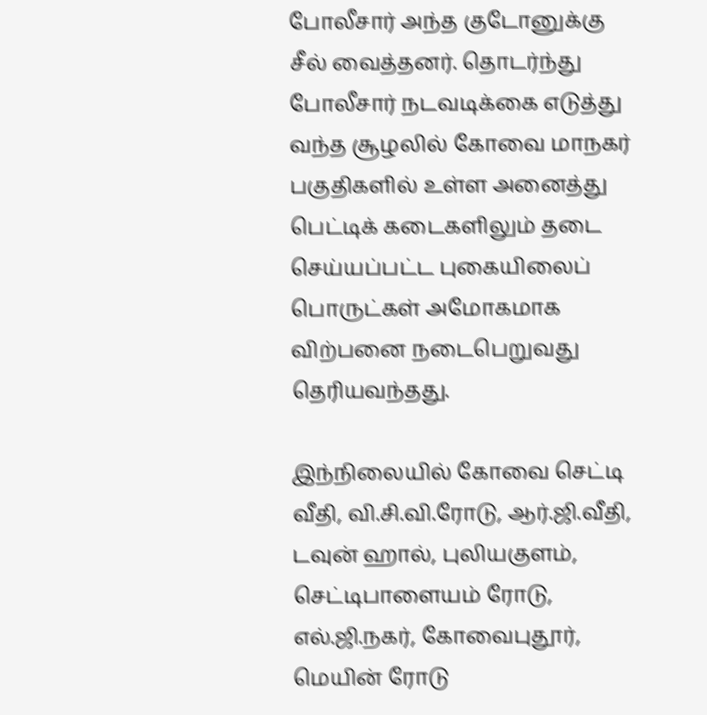போலீசார் அந்த குடோனுக்கு சீல் வைத்தனர். தொடர்ந்து போலீசார் நடவடிக்கை எடுத்து வந்த சூழலில் கோவை மாநகர் பகுதிகளில் உள்ள அனைத்து பெட்டிக் கடைகளிலும் தடை செய்யப்பட்ட புகையிலைப் பொருட்கள் அமோகமாக விற்பனை நடைபெறுவது தெரியவந்தது.

இந்நிலையில் கோவை செட்டி வீதி, வி.சி.வி.ரோடு, ஆர்.ஜி.வீதி, டவுன் ஹால், புலியகுளம், செட்டிபாளையம் ரோடு, எல்.ஜி.நகர், கோவைபுதூர், மெயின் ரோடு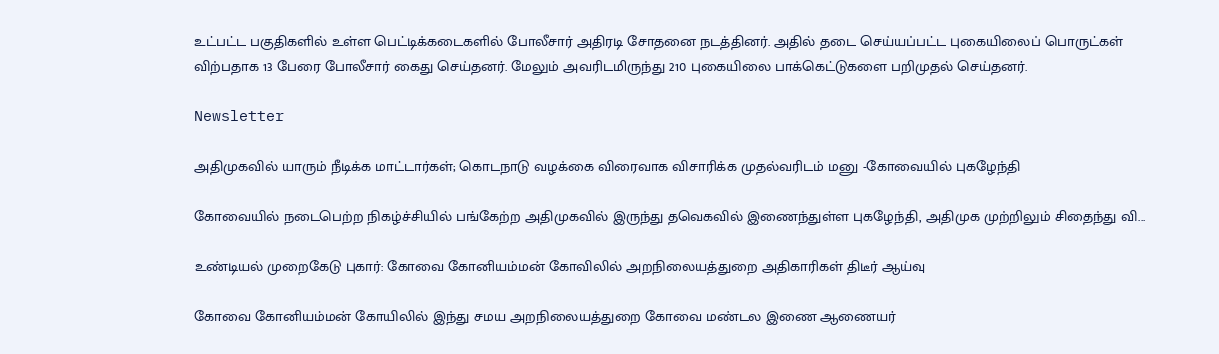உட்பட்ட பகுதிகளில் உள்ள பெட்டிக்கடைகளில் போலீசார் அதிரடி சோதனை நடத்தினர். அதில் தடை செய்யப்பட்ட புகையிலைப் பொருட்கள் விற்பதாக 13 பேரை போலீசார் கைது செய்தனர். மேலும் அவரிடமிருந்து 210 புகையிலை பாக்கெட்டுகளை பறிமுதல் செய்தனர்.

Newsletter

அதிமுகவில் யாரும் நீடிக்க மாட்டார்கள்; கொடநாடு வழக்கை விரைவாக விசாரிக்க முதல்வரிடம் மனு -கோவையில் புகழேந்தி

கோவையில் நடைபெற்ற நிகழ்ச்சியில் பங்கேற்ற அதிமுகவில் இருந்து தவெகவில் இணைந்துள்ள புகழேந்தி, அதிமுக முற்றிலும் சிதைந்து வி...

உண்டியல் முறைகேடு புகார்: கோவை கோனியம்மன் கோவிலில் அறநிலையத்துறை அதிகாரிகள் திடீர் ஆய்வு

கோவை கோனியம்மன் கோயிலில் இந்து சமய அறநிலையத்துறை கோவை மண்டல இணை ஆணையர்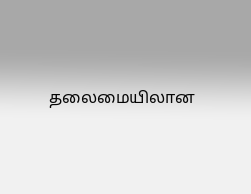தலைமையிலான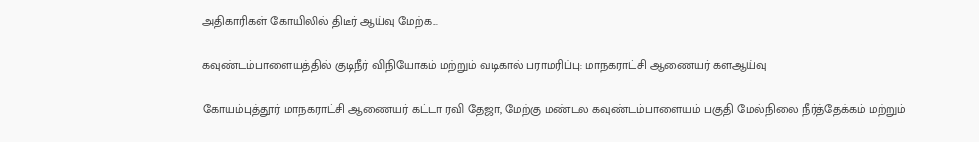அதிகாரிகள் கோயிலில் திடீர் ஆய்வு மேற்க...

கவுண்டம்பாளையத்தில் குடிநீர் விநியோகம் மற்றும் வடிகால் பராமரிப்பு: மாநகராட்சி ஆணையர் களஆய்வு

கோயம்புத்தூர் மாநகராட்சி ஆணையர் கட்டா ரவி தேஜா, மேற்கு மண்டல கவுண்டம்பாளையம் பகுதி மேல்நிலை நீர்த்தேக்கம் மற்றும்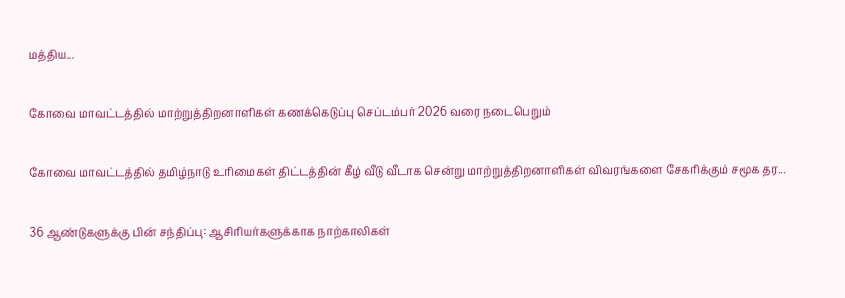மத்திய...

கோவை மாவட்டத்தில் மாற்றுத்திறனாளிகள் கணக்கெடுப்பு செப்டம்பர் 2026 வரை நடைபெறும்

கோவை மாவட்டத்தில் தமிழ்நாடு உரிமைகள் திட்டத்தின் கீழ் வீடு வீடாக சென்று மாற்றுத்திறனாளிகள் விவரங்களை சேகரிக்கும் சமூக தர...

36 ஆண்டுகளுக்கு பின் சந்திப்பு: ஆசிரியர்களுக்காக நாற்காலிகள்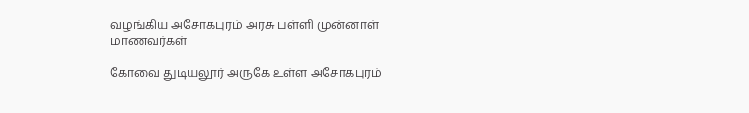வழங்கிய அசோகபுரம் அரசு பள்ளி முன்னாள் மாணவர்கள்

கோவை துடியலூர் அருகே உள்ள அசோகபுரம்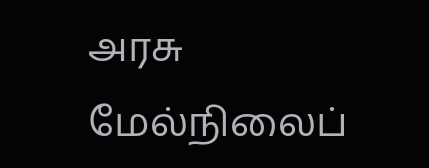அரசு மேல்நிலைப்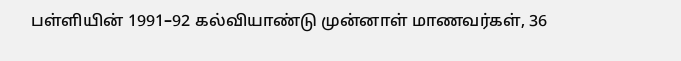பள்ளியின் 1991–92 கல்வியாண்டு முன்னாள் மாணவர்கள், 36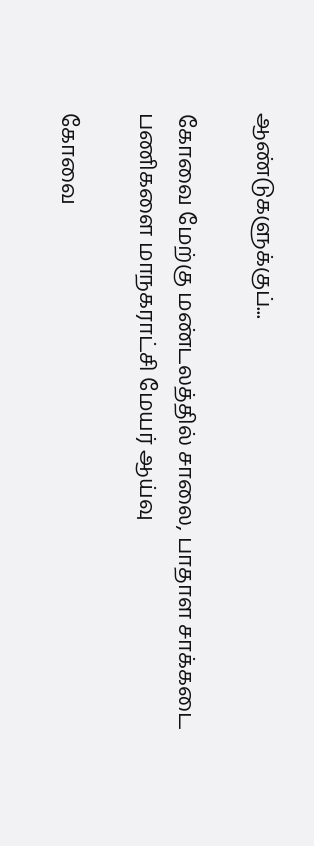ஆண்டுகளுக்குப்...

கோவை மேற்கு மண்டலத்தில் சாலை, பாதாள சாக்கடை பணிகளை மாநகராட்சி மேயர் ஆய்வு

கோவை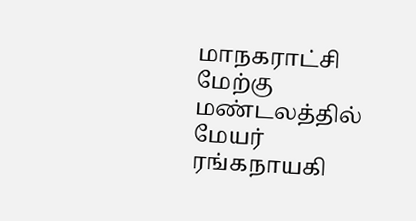மாநகராட்சி மேற்கு மண்டலத்தில் மேயர் ரங்கநாயகி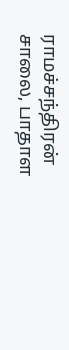ராமச்சந்திரன் சாலை, பாதாள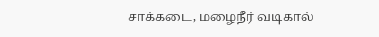சாக்கடை, மழைநீர் வடிகால்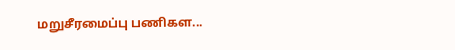மறுசீரமைப்பு பணிகள...